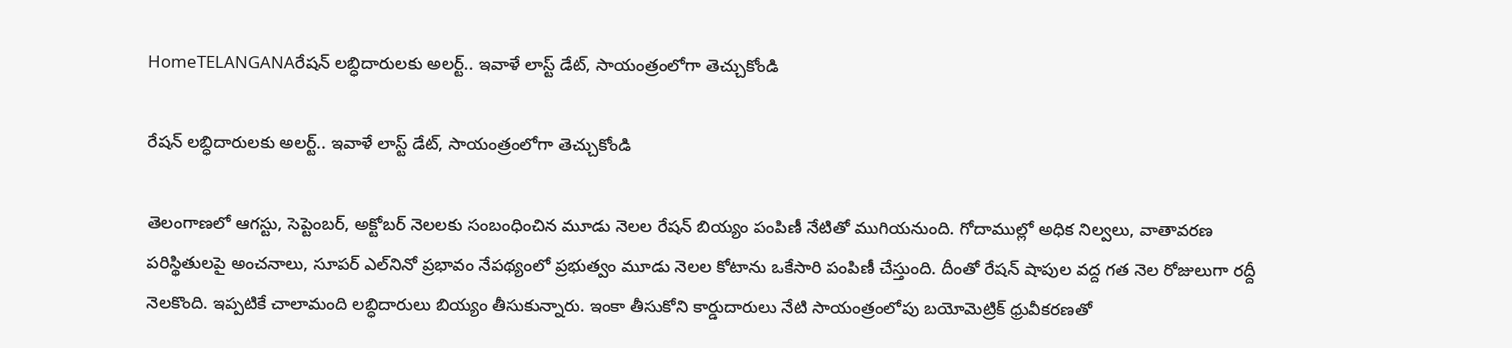HomeTELANGANAరేషన్ లబ్ధిదారులకు అలర్ట్.. ఇవాళే లాస్ట్ డేట్, సాయంత్రంలోగా తెచ్చుకోండి

రేషన్ లబ్ధిదారులకు అలర్ట్.. ఇవాళే లాస్ట్ డేట్, సాయంత్రంలోగా తెచ్చుకోండి

తెలంగాణలో ఆగస్టు, సెప్టెంబర్‌, అక్టోబర్‌ నెలలకు సంబంధించిన మూడు నెలల రేషన్‌ బియ్యం పంపిణీ నేటితో ముగియనుంది. గోదాముల్లో అధిక నిల్వలు, వాతావరణ పరిస్థితులపై అంచనాలు, సూపర్‌ ఎల్‌నినో ప్రభావం నేపథ్యంలో ప్రభుత్వం మూడు నెలల కోటాను ఒకేసారి పంపిణీ చేస్తుంది. దీంతో రేషన్‌ షాపుల వద్ద గత నెల రోజులుగా రద్దీ నెలకొంది. ఇప్పటికే చాలామంది లబ్ధిదారులు బియ్యం తీసుకున్నారు. ఇంకా తీసుకోని కార్డుదారులు నేటి సాయంత్రంలోపు బయోమెట్రిక్‌ ధ్రువీకరణతో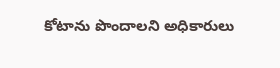కోటాను పొందాలని అధికారులు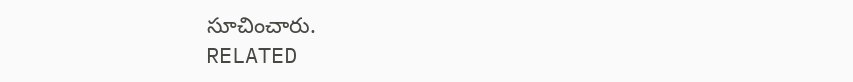సూచించారు.
RELATED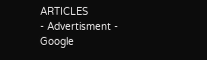ARTICLES
- Advertisment -
Google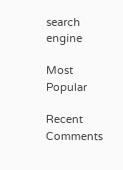search engine

Most Popular

Recent Comments